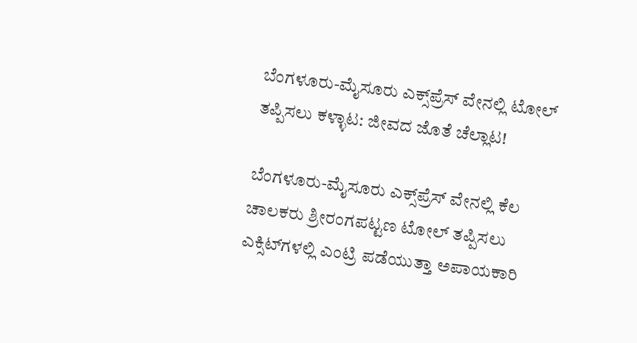ಬೆಂಗಳೂರು-ಮೈಸೂರು ಎಕ್ಸ್‌ಪ್ರೆಸ್‌ ವೇನಲ್ಲಿ ಟೋಲ್ ತಪ್ಪಿಸಲು ಕಳ್ಳಾಟ: ಜೀವದ ಜೊತೆ ಚೆಲ್ಲಾಟ!

ಬೆಂಗಳೂರು-ಮೈಸೂರು ಎಕ್ಸ್‌ಪ್ರೆಸ್‌ ವೇನಲ್ಲಿ ಕೆಲ ಚಾಲಕರು ಶ್ರೀರಂಗಪಟ್ಟಣ ಟೋಲ್ ತಪ್ಪಿಸಲು ಎಕ್ಸಿಟ್‌ಗಳಲ್ಲಿ ಎಂಟ್ರಿ ಪಡೆಯುತ್ತಾ ಅಪಾಯಕಾರಿ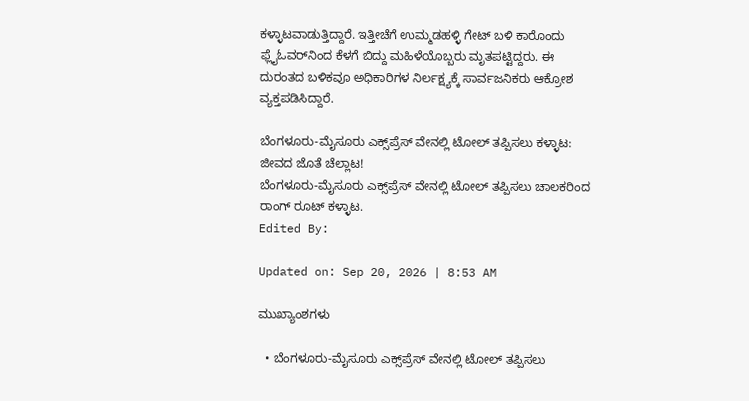ಕಳ್ಳಾಟವಾಡುತ್ತಿದ್ದಾರೆ. ಇತ್ತೀಚೆಗೆ ಉಮ್ಮಡಹಳ್ಳಿ ಗೇಟ್ ಬಳಿ ಕಾರೊಂದು ಫ್ಲೈಓವರ್‌ನಿಂದ ಕೆಳಗೆ ಬಿದ್ದು ಮಹಿಳೆಯೊಬ್ಬರು ಮೃತಪಟ್ಟಿದ್ದರು. ಈ ದುರಂತದ ಬಳಿಕವೂ ಅಧಿಕಾರಿಗಳ ನಿರ್ಲಕ್ಷ್ಯಕ್ಕೆ ಸಾರ್ವಜನಿಕರು ಆಕ್ರೋಶ ವ್ಯಕ್ತಪಡಿಸಿದ್ದಾರೆ.

ಬೆಂಗಳೂರು-ಮೈಸೂರು ಎಕ್ಸ್‌ಪ್ರೆಸ್‌ ವೇನಲ್ಲಿ ಟೋಲ್ ತಪ್ಪಿಸಲು ಕಳ್ಳಾಟ: ಜೀವದ ಜೊತೆ ಚೆಲ್ಲಾಟ!
ಬೆಂಗಳೂರು-ಮೈಸೂರು ಎಕ್ಸ್‌ಪ್ರೆಸ್‌ ವೇನಲ್ಲಿ ಟೋಲ್ ತಪ್ಪಿಸಲು ಚಾಲಕರಿಂದ ರಾಂಗ್ ರೂಟ್ ಕಳ್ಳಾಟ.
Edited By:

Updated on: Sep 20, 2026 | 8:53 AM

ಮುಖ್ಯಾಂಶಗಳು

  • ಬೆಂಗಳೂರು-ಮೈಸೂರು ಎಕ್ಸ್‌ಪ್ರೆಸ್‌ ವೇನಲ್ಲಿ ಟೋಲ್ ತಪ್ಪಿಸಲು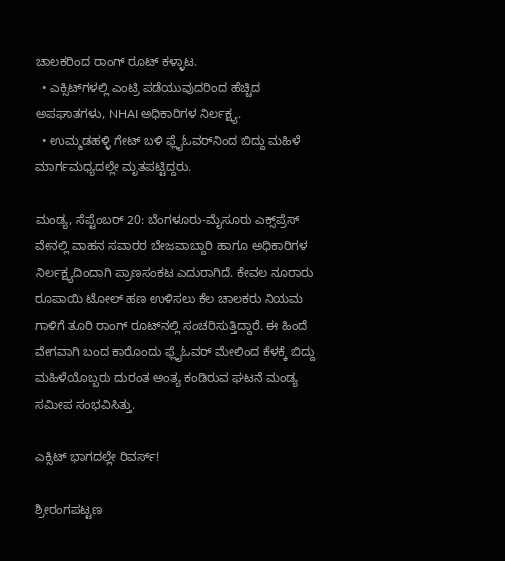ಚಾಲಕರಿಂದ ರಾಂಗ್ ರೂಟ್ ಕಳ್ಳಾಟ.
  • ಎಕ್ಸಿಟ್‌ಗಳಲ್ಲಿ ಎಂಟ್ರಿ ಪಡೆಯುವುದರಿಂದ ಹೆಚ್ಚಿದ ಅಪಘಾತಗಳು, NHAI ಅಧಿಕಾರಿಗಳ ನಿರ್ಲಕ್ಷ್ಯ.
  • ಉಮ್ಮಡಹಳ್ಳಿ ಗೇಟ್ ಬಳಿ ಫ್ಲೈಓವರ್‌ನಿಂದ ಬಿದ್ದು ಮಹಿಳೆ ಮಾರ್ಗಮಧ್ಯದಲ್ಲೇ ಮೃತಪಟ್ಟಿದ್ದರು.

ಮಂಡ್ಯ, ಸೆಪ್ಟೆಂಬರ್ 20: ಬೆಂಗಳೂರು-ಮೈಸೂರು ಎಕ್ಸ್‌ಪ್ರೆಸ್‌ ವೇನಲ್ಲಿ ವಾಹನ ಸವಾರರ ಬೇಜವಾಬ್ದಾರಿ ಹಾಗೂ ಅಧಿಕಾರಿಗಳ ನಿರ್ಲಕ್ಷ್ಯದಿಂದಾಗಿ ಪ್ರಾಣಸಂಕಟ ಎದುರಾಗಿದೆ. ಕೇವಲ ನೂರಾರು ರೂಪಾಯಿ ಟೋಲ್ ಹಣ ಉಳಿಸಲು ಕೆಲ ಚಾಲಕರು ನಿಯಮ ಗಾಳಿಗೆ ತೂರಿ ರಾಂಗ್ ರೂಟ್‌ನಲ್ಲಿ ಸಂಚರಿಸುತ್ತಿದ್ದಾರೆ. ಈ ಹಿಂದೆ ವೇಗವಾಗಿ ಬಂದ ಕಾರೊಂದು ಫ್ಲೈಓವರ್ ಮೇಲಿಂದ ಕೆಳಕ್ಕೆ ಬಿದ್ದು ಮಹಿಳೆಯೊಬ್ಬರು ದುರಂತ ಅಂತ್ಯ ಕಂಡಿರುವ ಘಟನೆ ಮಂಡ್ಯ ಸಮೀಪ ಸಂಭವಿಸಿತ್ತು.

ಎಕ್ಸಿಟ್ ಭಾಗದಲ್ಲೇ ರಿವರ್ಸ್!

ಶ್ರೀರಂಗಪಟ್ಟಣ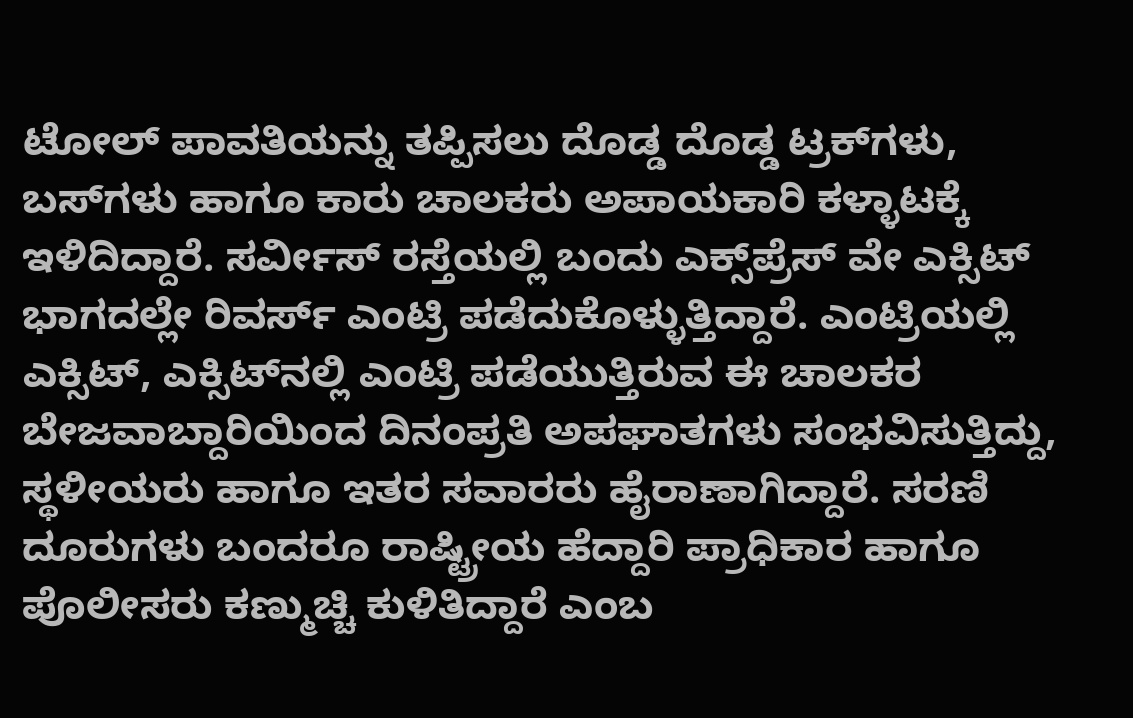ಟೋಲ್ ಪಾವತಿಯನ್ನು ತಪ್ಪಿಸಲು ದೊಡ್ಡ ದೊಡ್ಡ ಟ್ರಕ್‌ಗಳು, ಬಸ್‌ಗಳು ಹಾಗೂ ಕಾರು ಚಾಲಕರು ಅಪಾಯಕಾರಿ ಕಳ್ಳಾಟಕ್ಕೆ ಇಳಿದಿದ್ದಾರೆ. ಸರ್ವೀಸ್ ರಸ್ತೆಯಲ್ಲಿ ಬಂದು ಎಕ್ಸ್‌ಪ್ರೆಸ್ ವೇ ಎಕ್ಸಿಟ್ ಭಾಗದಲ್ಲೇ ರಿವರ್ಸ್ ಎಂಟ್ರಿ ಪಡೆದುಕೊಳ್ಳುತ್ತಿದ್ದಾರೆ. ಎಂಟ್ರಿಯಲ್ಲಿ ಎಕ್ಸಿಟ್, ಎಕ್ಸಿಟ್‌ನಲ್ಲಿ ಎಂಟ್ರಿ ಪಡೆಯುತ್ತಿರುವ ಈ ಚಾಲಕರ ಬೇಜವಾಬ್ದಾರಿಯಿಂದ ದಿನಂಪ್ರತಿ ಅಪಘಾತಗಳು ಸಂಭವಿಸುತ್ತಿದ್ದು, ಸ್ಥಳೀಯರು ಹಾಗೂ ಇತರ ಸವಾರರು ಹೈರಾಣಾಗಿದ್ದಾರೆ. ಸರಣಿ ದೂರುಗಳು ಬಂದರೂ ರಾಷ್ಟ್ರೀಯ ಹೆದ್ದಾರಿ ಪ್ರಾಧಿಕಾರ ಹಾಗೂ ಪೊಲೀಸರು ಕಣ್ಮುಚ್ಚಿ ಕುಳಿತಿದ್ದಾರೆ ಎಂಬ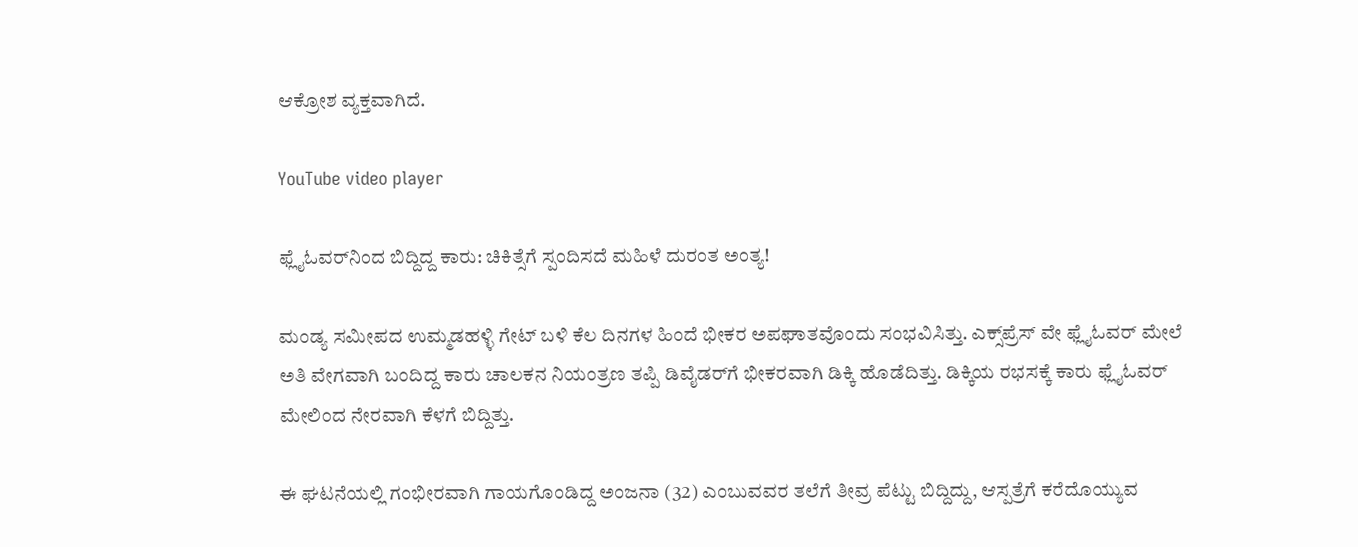ಆಕ್ರೋಶ ವ್ಯಕ್ತವಾಗಿದೆ.

YouTube video player

ಫ್ಲೈಓವರ್‌ನಿಂದ ಬಿದ್ದಿದ್ದ ಕಾರು: ಚಿಕಿತ್ಸೆಗೆ ಸ್ಪಂದಿಸದೆ ಮಹಿಳೆ ದುರಂತ ಅಂತ್ಯ!

ಮಂಡ್ಯ ಸಮೀಪದ ಉಮ್ಮಡಹಳ್ಳಿ ಗೇಟ್ ಬಳಿ ಕೆಲ ದಿನಗಳ ಹಿಂದೆ ಭೀಕರ ಅಪಘಾತವೊಂದು ಸಂಭವಿಸಿತ್ತು. ಎಕ್ಸ್‌ಪ್ರೆಸ್‌ ವೇ ಫ್ಲೈಓವರ್ ಮೇಲೆ ಅತಿ ವೇಗವಾಗಿ ಬಂದಿದ್ದ ಕಾರು ಚಾಲಕನ ನಿಯಂತ್ರಣ ತಪ್ಪಿ ಡಿವೈಡರ್‌ಗೆ ಭೀಕರವಾಗಿ ಡಿಕ್ಕಿ ಹೊಡೆದಿತ್ತು. ಡಿಕ್ಕಿಯ ರಭಸಕ್ಕೆ ಕಾರು ಫ್ಲೈಓವರ್ ಮೇಲಿಂದ ನೇರವಾಗಿ ಕೆಳಗೆ ಬಿದ್ದಿತ್ತು.

ಈ ಘಟನೆಯಲ್ಲಿ ಗಂಭೀರವಾಗಿ ಗಾಯಗೊಂಡಿದ್ದ ಅಂಜನಾ (32) ಎಂಬುವವರ ತಲೆಗೆ ತೀವ್ರ ಪೆಟ್ಟು ಬಿದ್ದಿದ್ದು, ಆಸ್ಪತ್ರೆಗೆ ಕರೆದೊಯ್ಯುವ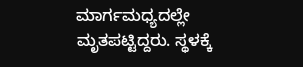ಮಾರ್ಗಮಧ್ಯದಲ್ಲೇ ಮೃತಪಟ್ಟಿದ್ದರು. ಸ್ಥಳಕ್ಕೆ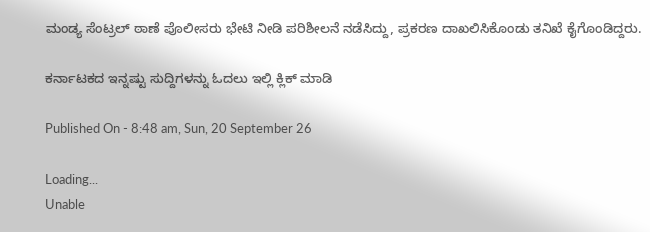ಮಂಡ್ಯ ಸೆಂಟ್ರಲ್ ಠಾಣೆ ಪೊಲೀಸರು ಭೇಟಿ ನೀಡಿ ಪರಿಶೀಲನೆ ನಡೆಸಿದ್ದು, ಪ್ರಕರಣ ದಾಖಲಿಸಿಕೊಂಡು ತನಿಖೆ ಕೈಗೊಂಡಿದ್ದರು.

ಕರ್ನಾಟಕದ ಇನ್ನಷ್ಟು ಸುದ್ದಿಗಳನ್ನು ಓದಲು ಇಲ್ಲಿ ಕ್ಲಿಕ್ ಮಾಡಿ

Published On - 8:48 am, Sun, 20 September 26

Loading...
Unable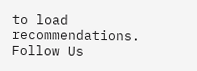to load recommendations.
Follow Us